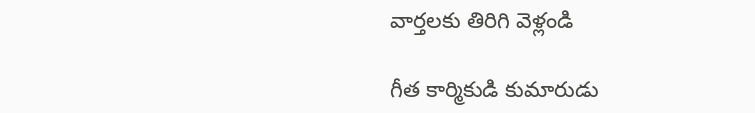వార్తలకు తిరిగి వెళ్లండి

గీత కార్మికుడి కుమారుడు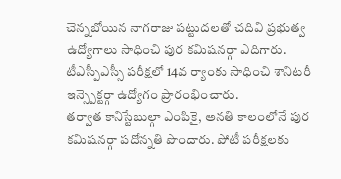చెన్నబోయిన నాగరాజు పట్టుదలతో చదివి ప్రభుత్వ ఉద్యోగాలు సాధించి పుర కమిషనర్గా ఎదిగారు. టీఎస్పీఎస్సీ పరీక్షలో 14వ ర్యాంకు సాధించి శానిటరీ ఇన్స్పెక్టర్గా ఉద్యోగం ప్రారంభించారు.
తర్వాత కానిస్టేబుల్గా ఎంపికై, అనతి కాలంలోనే పుర కమిషనర్గా పదోన్నతి పొందారు. పోటీ పరీక్షలకు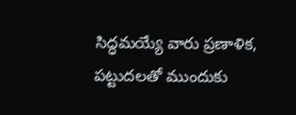సిద్ధమయ్యే వారు ప్రణాళిక, పట్టుదలతో ముందుకు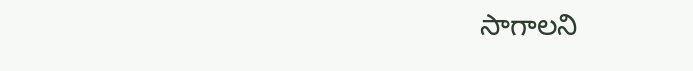సాగాలని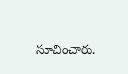సూచించారు.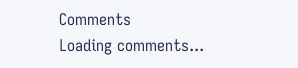Comments
Loading comments...